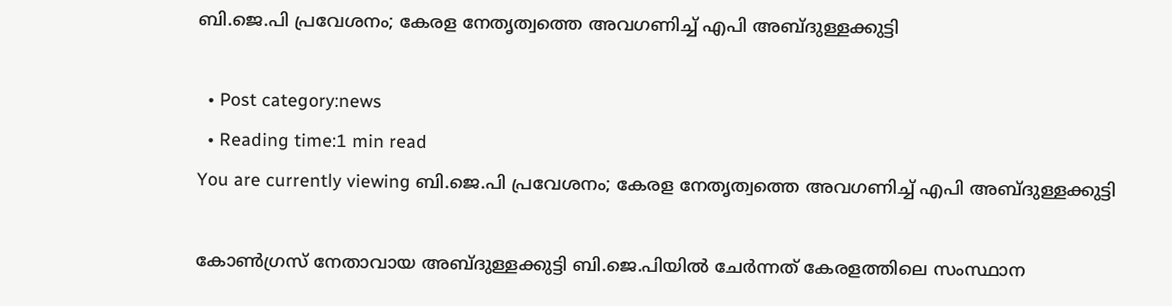ബി.ജെ.പി പ്രവേശനം; കേരള നേതൃത്വത്തെ അവഗണിച്ച് എപി അബ്ദുള്ളക്കുട്ടി

  • Post category:news
  • Reading time:1 min read
You are currently viewing ബി.ജെ.പി പ്രവേശനം; കേരള നേതൃത്വത്തെ അവഗണിച്ച് എപി അബ്ദുള്ളക്കുട്ടി

കോണ്‍ഗ്രസ് നേതാവായ അബ്ദുള്ളക്കുട്ടി ബി.ജെ.പിയില്‍ ചേര്‍ന്നത് കേരളത്തിലെ സംസ്ഥാന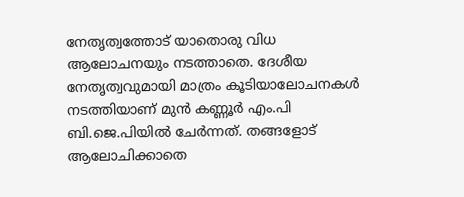നേതൃത്വത്തോട് യാതൊരു വിധ ആലോചനയും നടത്താതെ. ദേശീയ നേതൃത്വവുമായി മാത്രം കൂടിയാലോചനകള്‍ നടത്തിയാണ് മുന്‍ കണ്ണൂര്‍ എം.പി ബി.ജെ.പിയില്‍ ചേര്‍ന്നത്. തങ്ങളോട് ആലോചിക്കാതെ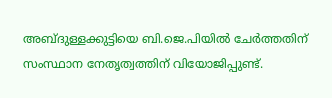അബ്ദുള്ളക്കുട്ടിയെ ബി.ജെ.പിയില്‍ ചേര്‍ത്തതിന് സംസ്ഥാന നേതൃത്വത്തിന് വിയോജിപ്പുണ്ട്.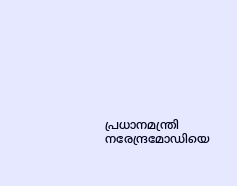പ്രധാനമന്ത്രി നരേന്ദ്രമോഡിയെ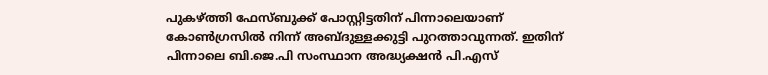പുകഴ്ത്തി ഫേസ്ബുക്ക് പോസ്റ്റിട്ടതിന് പിന്നാലെയാണ് കോണ്‍ഗ്രസില്‍ നിന്ന് അബ്ദുള്ളക്കുട്ടി പുറത്താവുന്നത്. ഇതിന് പിന്നാലെ ബി.ജെ.പി സംസ്ഥാന അദ്ധ്യക്ഷന്‍ പി.എസ്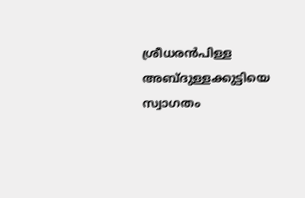ശ്രീധരന്‍പിള്ള അബ്ദുള്ളക്കുട്ടിയെ സ്വാഗതം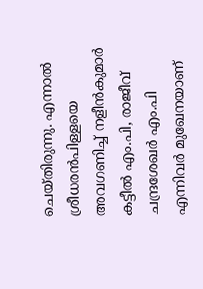ചെയ്തിരുന്നു. എന്നാല്‍ ശ്രീധരന്‍പിള്ളയെ അവഗണിച്ച് നളീന്‍കുമാര്‍ കട്ടീല്‍ എം.പി, രാജീവ് ചന്ദ്രശേഖര്‍ എം.പി എന്നിവര്‍ മുഖേനയാണ്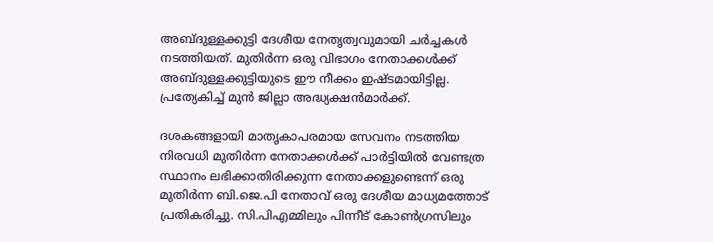അബ്ദുള്ളക്കുട്ടി ദേശീയ നേതൃത്വവുമായി ചര്‍ച്ചകള്‍ നടത്തിയത്. മുതിര്‍ന്ന ഒരു വിഭാഗം നേതാക്കള്‍ക്ക് അബ്ദുള്ളക്കുട്ടിയുടെ ഈ നീക്കം ഇഷ്ടമായിട്ടില്ല. പ്രത്യേകിച്ച് മുന്‍ ജില്ലാ അദ്ധ്യക്ഷന്‍മാര്‍ക്ക്.

ദശകങ്ങളായി മാതൃകാപരമായ സേവനം നടത്തിയ നിരവധി മുതിര്‍ന്ന നേതാക്കള്‍ക്ക് പാര്‍ട്ടിയില്‍ വേണ്ടത്ര സ്ഥാനം ലഭിക്കാതിരിക്കുന്ന നേതാക്കളുണ്ടെന്ന് ഒരു മുതിര്‍ന്ന ബി.ജെ.പി നേതാവ് ഒരു ദേശീയ മാധ്യമത്തോട് പ്രതികരിച്ചു. സി.പിഎമ്മിലും പിന്നീട് കോണ്‍ഗ്രസിലും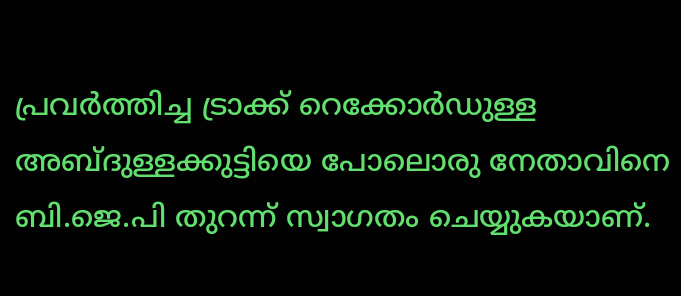പ്രവര്‍ത്തിച്ച ട്രാക്ക് റെക്കോര്‍ഡുള്ള അബ്ദുള്ളക്കുട്ടിയെ പോലൊരു നേതാവിനെ ബി.ജെ.പി തുറന്ന് സ്വാഗതം ചെയ്യുകയാണ്.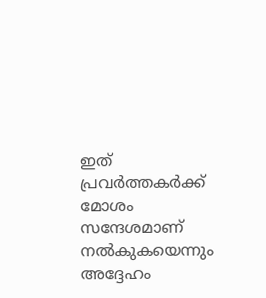ഇത് പ്രവര്‍ത്തകര്‍ക്ക് മോശം സന്ദേശമാണ് നല്‍കുകയെന്നും അദ്ദേഹം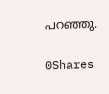പറഞ്ഞു.

0Shares